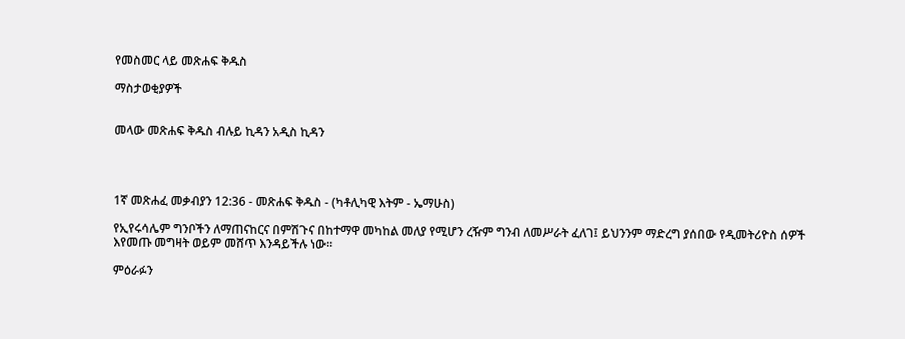የመስመር ላይ መጽሐፍ ቅዱስ

ማስታወቂያዎች


መላው መጽሐፍ ቅዱስ ብሉይ ኪዳን አዲስ ኪዳን




1ኛ መጽሐፈ መቃብያን 12:36 - መጽሐፍ ቅዱስ - (ካቶሊካዊ እትም - ኤማሁስ)

የኢየሩሳሌም ግንቦችን ለማጠናከርና በምሽጉና በከተማዋ መካከል መለያ የሚሆን ረዥም ግንብ ለመሥራት ፈለገ፤ ይህንንም ማድረግ ያሰበው የዲመትሪዮስ ሰዎች እየመጡ መግዛት ወይም መሸጥ እንዳይችሉ ነው።

ምዕራፉን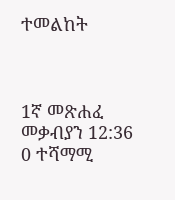ተመልከት



1ኛ መጽሐፈ መቃብያን 12:36
0 ተሻማሚ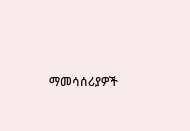ማመሳሰሪያዎች